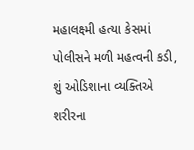મહાલક્ષ્મી હત્યા કેસમાં પોલીસને મળી મહત્વની કડી, શું ઓડિશાના વ્યક્તિએ શરીરના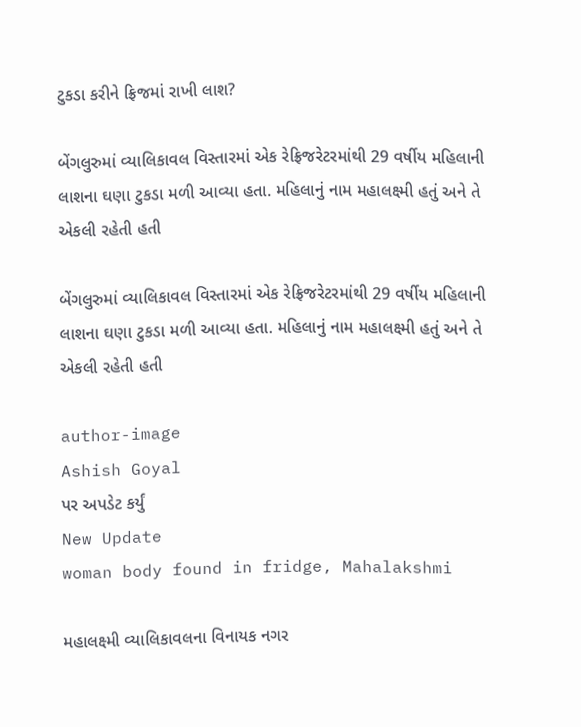ટુકડા કરીને ફ્રિજમાં રાખી લાશ?

બેંગલુરુમાં વ્યાલિકાવલ વિસ્તારમાં એક રેફ્રિજરેટરમાંથી 29 વર્ષીય મહિલાની લાશના ઘણા ટુકડા મળી આવ્યા હતા. મહિલાનું નામ મહાલક્ષ્મી હતું અને તે એકલી રહેતી હતી

બેંગલુરુમાં વ્યાલિકાવલ વિસ્તારમાં એક રેફ્રિજરેટરમાંથી 29 વર્ષીય મહિલાની લાશના ઘણા ટુકડા મળી આવ્યા હતા. મહિલાનું નામ મહાલક્ષ્મી હતું અને તે એકલી રહેતી હતી

author-image
Ashish Goyal
પર અપડેટ કર્યું
New Update
woman body found in fridge, Mahalakshmi

મહાલક્ષ્મી વ્યાલિકાવલના વિનાયક નગર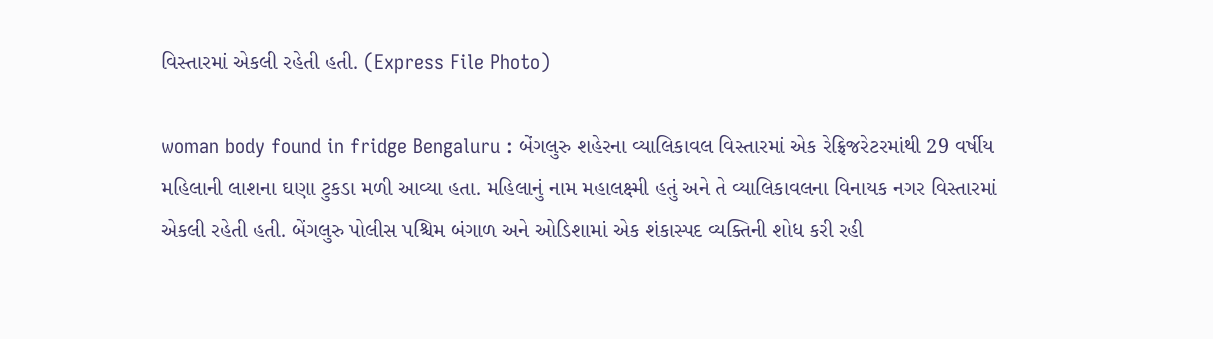વિસ્તારમાં એકલી રહેતી હતી. (Express File Photo)

woman body found in fridge Bengaluru : બેંગલુરુ શહેરના વ્યાલિકાવલ વિસ્તારમાં એક રેફ્રિજરેટરમાંથી 29 વર્ષીય મહિલાની લાશના ઘણા ટુકડા મળી આવ્યા હતા. મહિલાનું નામ મહાલક્ષ્મી હતું અને તે વ્યાલિકાવલના વિનાયક નગર વિસ્તારમાં એકલી રહેતી હતી. બેંગલુરુ પોલીસ પશ્ચિમ બંગાળ અને ઓડિશામાં એક શંકાસ્પદ વ્યક્તિની શોધ કરી રહી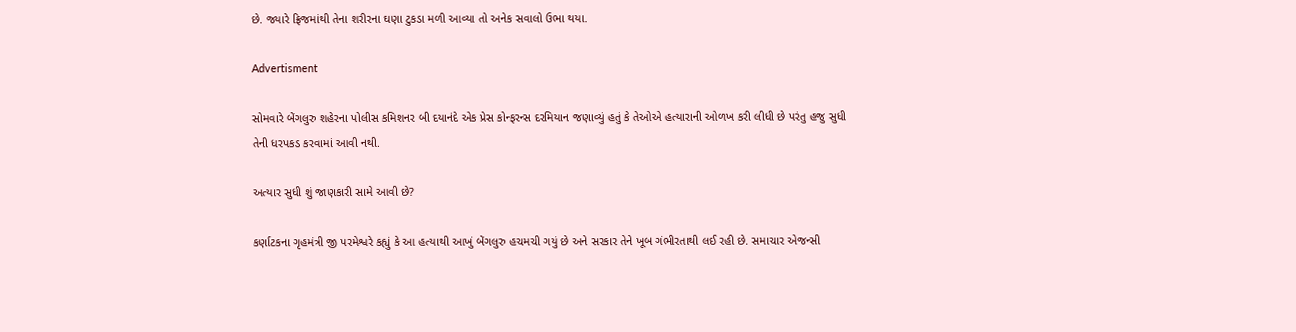છે. જ્યારે ફ્રિજમાંથી તેના શરીરના ઘણા ટુકડા મળી આવ્યા તો અનેક સવાલો ઉભા થયા.

Advertisment

સોમવારે બેંગલુરુ શહેરના પોલીસ કમિશનર બી દયાનંદે એક પ્રેસ કોન્ફરન્સ દરમિયાન જણાવ્યું હતું કે તેઓએ હત્યારાની ઓળખ કરી લીધી છે પરંતુ હજુ સુધી તેની ધરપકડ કરવામાં આવી નથી.

અત્યાર સુધી શું જાણકારી સામે આવી છે?

કર્ણાટકના ગૃહમંત્રી જી પરમેશ્વરે કહ્યું કે આ હત્યાથી આખું બેંગલુરુ હચમચી ગયું છે અને સરકાર તેને ખૂબ ગંભીરતાથી લઈ રહી છે. સમાચાર એજન્સી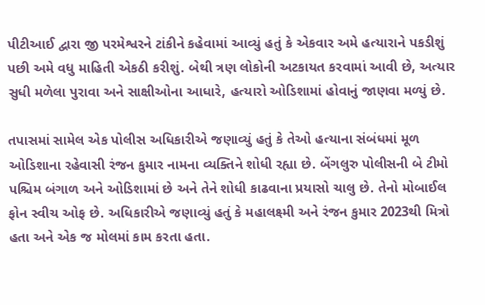પીટીઆઈ દ્વારા જી પરમેશ્વરને ટાંકીને કહેવામાં આવ્યું હતું કે એકવાર અમે હત્યારાને પકડીશું પછી અમે વધુ માહિતી એકઠી કરીશું. બેથી ત્રણ લોકોની અટકાયત કરવામાં આવી છે, અત્યાર સુધી મળેલા પુરાવા અને સાક્ષીઓના આધારે, હત્યારો ઓડિશામાં હોવાનું જાણવા મળ્યું છે.

તપાસમાં સામેલ એક પોલીસ અધિકારીએ જણાવ્યું હતું કે તેઓ હત્યાના સંબંધમાં મૂળ ઓડિશાના રહેવાસી રંજન કુમાર નામના વ્યક્તિને શોધી રહ્યા છે. બેંગલુરુ પોલીસની બે ટીમો પશ્ચિમ બંગાળ અને ઓડિશામાં છે અને તેને શોધી કાઢવાના પ્રયાસો ચાલુ છે. તેનો મોબાઈલ ફોન સ્વીચ ઓફ છે. અધિકારીએ જણાવ્યું હતું કે મહાલક્ષ્મી અને રંજન કુમાર 2023થી મિત્રો હતા અને એક જ મોલમાં કામ કરતા હતા.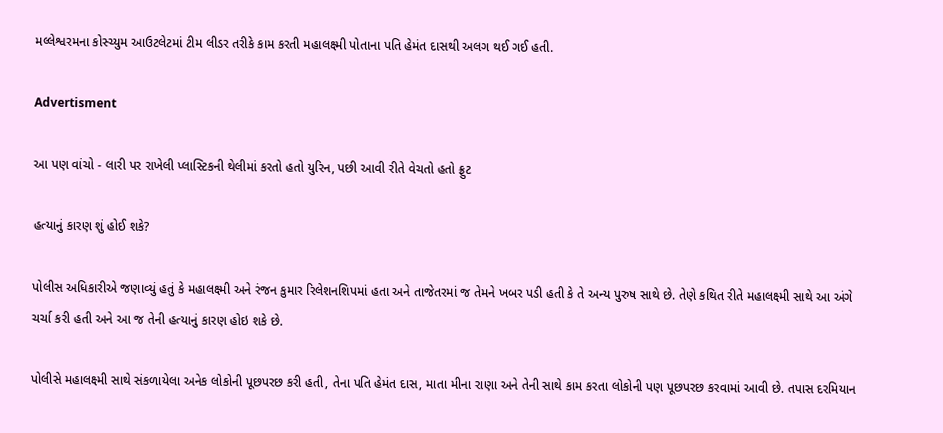મલ્લેશ્વરમના કોસ્ચ્યુમ આઉટલેટમાં ટીમ લીડર તરીકે કામ કરતી મહાલક્ષ્મી પોતાના પતિ હેમંત દાસથી અલગ થઈ ગઈ હતી.

Advertisment

આ પણ વાંચો - લારી પર રાખેલી પ્લાસ્ટિકની થેલીમાં કરતો હતો યુરિન, પછી આવી રીતે વેચતો હતો ફ્રુટ

હત્યાનું કારણ શું હોઈ શકે?

પોલીસ અધિકારીએ જણાવ્યું હતું કે મહાલક્ષ્મી અને રંજન કુમાર રિલેશનશિપમાં હતા અને તાજેતરમાં જ તેમને ખબર પડી હતી કે તે અન્ય પુરુષ સાથે છે. તેણે કથિત રીતે મહાલક્ષ્મી સાથે આ અંગે ચર્ચા કરી હતી અને આ જ તેની હત્યાનું કારણ હોઇ શકે છે.

પોલીસે મહાલક્ષ્મી સાથે સંકળાયેલા અનેક લોકોની પૂછપરછ કરી હતી, તેના પતિ હેમંત દાસ, માતા મીના રાણા અને તેની સાથે કામ કરતા લોકોની પણ પૂછપરછ કરવામાં આવી છે. તપાસ દરમિયાન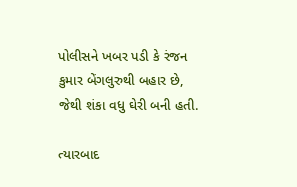પોલીસને ખબર પડી કે રંજન કુમાર બેંગલુરુથી બહાર છે, જેથી શંકા વધુ ઘેરી બની હતી.

ત્યારબાદ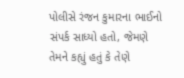પોલીસે રંજન કુમારના ભાઈનો સંપર્ક સાધ્યો હતો, જેમણે તેમને કહ્યું હતું કે તેણે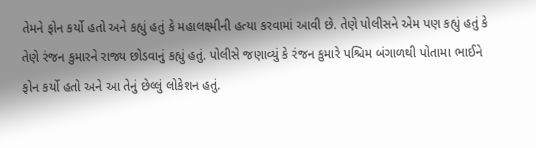તેમને ફોન કર્યો હતો અને કહ્યું હતું કે મહાલક્ષ્મીની હત્યા કરવામાં આવી છે. તેણે પોલીસને એમ પણ કહ્યું હતું કે તેણે રંજન કુમારને રાજ્ય છોડવાનું કહ્યું હતું. પોલીસે જણાવ્યું કે રંજન કુમારે પશ્ચિમ બંગાળથી પોતામા ભાઈને ફોન કર્યો હતો અને આ તેનું છેલ્લું લોકેશન હતું.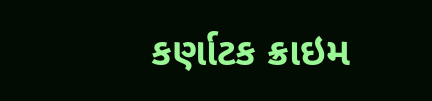કર્ણાટક ક્રાઇમ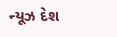ન્યૂઝ દેશ